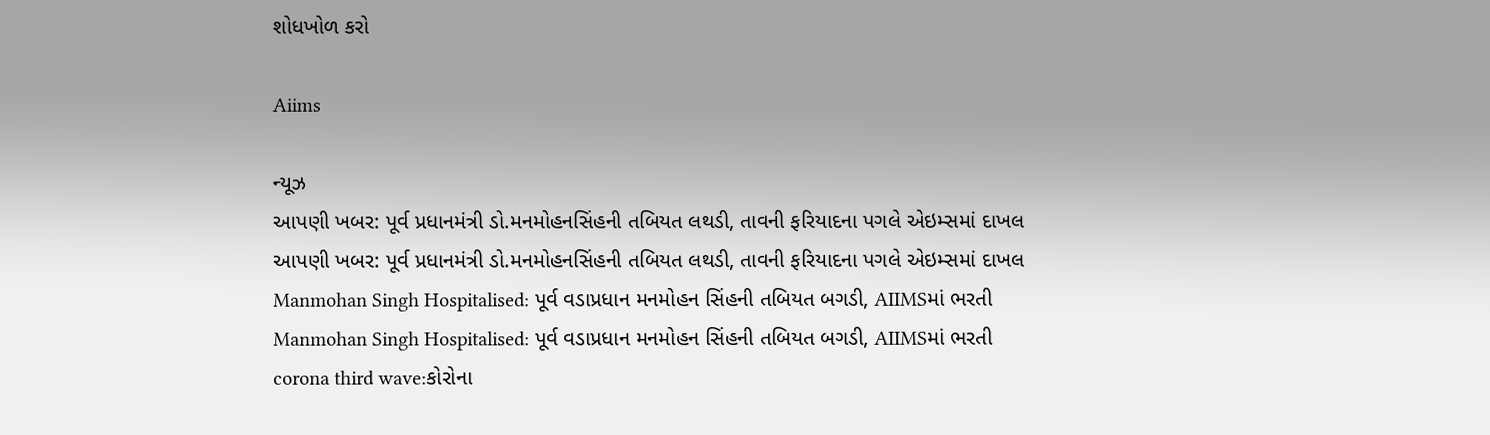શોધખોળ કરો

Aiims

ન્યૂઝ
આપણી ખબર: પૂર્વ પ્રધાનમંત્રી ડો.મનમોહનસિંહની તબિયત લથડી, તાવની ફરિયાદના પગલે એઇમ્સમાં દાખલ
આપણી ખબર: પૂર્વ પ્રધાનમંત્રી ડો.મનમોહનસિંહની તબિયત લથડી, તાવની ફરિયાદના પગલે એઇમ્સમાં દાખલ
Manmohan Singh Hospitalised: પૂર્વ વડાપ્રધાન મનમોહન સિંહની તબિયત બગડી, AIIMSમાં ભરતી
Manmohan Singh Hospitalised: પૂર્વ વડાપ્રધાન મનમોહન સિંહની તબિયત બગડી, AIIMSમાં ભરતી
corona third wave:કોરોના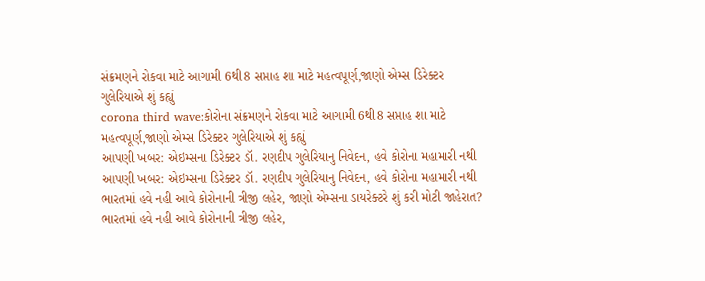સંક્રમણને રોકવા માટે આગામી 6થી8 સપ્તાહ શા માટે મહત્વપૂર્ણ,જાણો એમ્સ ડિરેક્ટર ગુલેરિયાએ શું કહ્યું
corona third wave:કોરોના સંક્રમણને રોકવા માટે આગામી 6થી8 સપ્તાહ શા માટે મહત્વપૂર્ણ,જાણો એમ્સ ડિરેક્ટર ગુલેરિયાએ શું કહ્યું
આપણી ખબર: એઇમ્સના ડિરેક્ટર ડૉ. રણદીપ ગુલેરિયાનુ નિવેદન, હવે કોરોના મહામારી નથી
આપણી ખબર: એઇમ્સના ડિરેક્ટર ડૉ. રણદીપ ગુલેરિયાનુ નિવેદન, હવે કોરોના મહામારી નથી
ભારતમાં હવે નહી આવે કોરોનાની ત્રીજી લહેર, જાણો એમ્સના ડાયરેક્ટરે શું કરી મોટી જાહેરાત?
ભારતમાં હવે નહી આવે કોરોનાની ત્રીજી લહેર,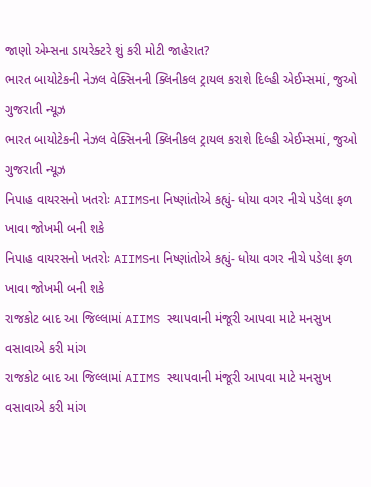જાણો એમ્સના ડાયરેક્ટરે શું કરી મોટી જાહેરાત?
ભારત બાયોટેકની નેઝલ વેક્સિનની ક્લિનીકલ ટ્રાયલ કરાશે દિલ્હી એઈમ્સમાં, જુઓ ગુજરાતી ન્યૂઝ
ભારત બાયોટેકની નેઝલ વેક્સિનની ક્લિનીકલ ટ્રાયલ કરાશે દિલ્હી એઈમ્સમાં, જુઓ ગુજરાતી ન્યૂઝ
નિપાહ વાયરસનો ખતરોઃ AIIMSના નિષ્ણાંતોએ કહ્યું- ધોયા વગર નીચે પડેલા ફળ ખાવા જોખમી બની શકે
નિપાહ વાયરસનો ખતરોઃ AIIMSના નિષ્ણાંતોએ કહ્યું- ધોયા વગર નીચે પડેલા ફળ ખાવા જોખમી બની શકે
રાજકોટ બાદ આ જિલ્લામાં AIIMS સ્થાપવાની મંજૂરી આપવા માટે મનસુખ વસાવાએ કરી માંગ
રાજકોટ બાદ આ જિલ્લામાં AIIMS સ્થાપવાની મંજૂરી આપવા માટે મનસુખ વસાવાએ કરી માંગ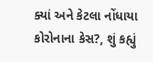ક્યાં અને કેટલા નોંધાયા કોરોનાના કેસ?, શું કહ્યું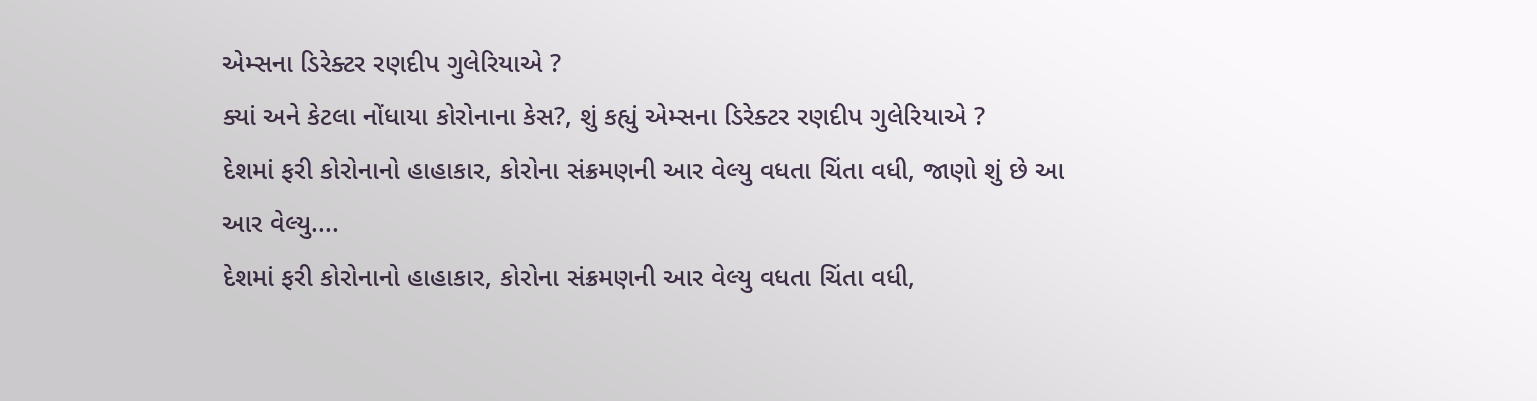એમ્સના ડિરેક્ટર રણદીપ ગુલેરિયાએ ?
ક્યાં અને કેટલા નોંધાયા કોરોનાના કેસ?, શું કહ્યું એમ્સના ડિરેક્ટર રણદીપ ગુલેરિયાએ ?
દેશમાં ફરી કોરોનાનો હાહાકાર, કોરોના સંક્રમણની આર વેલ્યુ વધતા ચિંતા વધી, જાણો શું છે આ આર વેલ્યુ....
દેશમાં ફરી કોરોનાનો હાહાકાર, કોરોના સંક્રમણની આર વેલ્યુ વધતા ચિંતા વધી,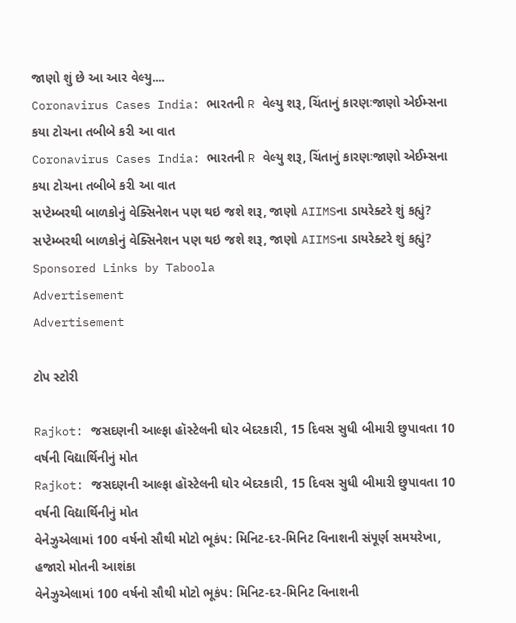જાણો શું છે આ આર વેલ્યુ....
Coronavirus Cases India: ભારતની R વેલ્યુ શરૂ, ચિંતાનું કારણઃજાણો એઈમ્સના કયા ટોચના તબીબે કરી આ વાત
Coronavirus Cases India: ભારતની R વેલ્યુ શરૂ, ચિંતાનું કારણઃજાણો એઈમ્સના કયા ટોચના તબીબે કરી આ વાત
સપ્ટેમ્બરથી બાળકોનું વેક્સિનેશન પણ થઇ જશે શરૂ, જાણો AIIMSના ડાયરેક્ટરે શું કહ્યું?
સપ્ટેમ્બરથી બાળકોનું વેક્સિનેશન પણ થઇ જશે શરૂ, જાણો AIIMSના ડાયરેક્ટરે શું કહ્યું?
Sponsored Links by Taboola
Advertisement
Advertisement

ટોપ સ્ટોરી

Rajkot: જસદણની આલ્ફા હૉસ્ટેલની ઘોર બેદરકારી, 15 દિવસ સુધી બીમારી છુપાવતા 10 વર્ષની વિદ્યાર્થિનીનું મોત
Rajkot: જસદણની આલ્ફા હૉસ્ટેલની ઘોર બેદરકારી, 15 દિવસ સુધી બીમારી છુપાવતા 10 વર્ષની વિદ્યાર્થિનીનું મોત
વેનેઝુએલામાં 100 વર્ષનો સૌથી મોટો ભૂકંપ: મિનિટ-દર-મિનિટ વિનાશની સંપૂર્ણ સમયરેખા, હજારો મોતની આશંકા
વેનેઝુએલામાં 100 વર્ષનો સૌથી મોટો ભૂકંપ: મિનિટ-દર-મિનિટ વિનાશની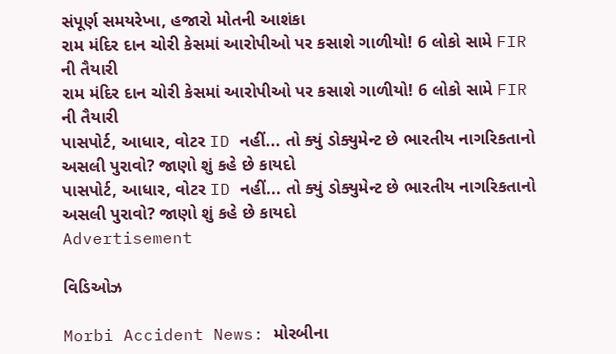સંપૂર્ણ સમયરેખા, હજારો મોતની આશંકા
રામ મંદિર દાન ચોરી કેસમાં આરોપીઓ પર કસાશે ગાળીયો! 6 લોકો સામે FIR ની તૈયારી
રામ મંદિર દાન ચોરી કેસમાં આરોપીઓ પર કસાશે ગાળીયો! 6 લોકો સામે FIR ની તૈયારી
પાસપોર્ટ, આધાર, વોટર ID નહીં... તો ક્યું ડોક્યુમેન્ટ છે ભારતીય નાગરિકતાનો અસલી પુરાવો? જાણો શું કહે છે કાયદો
પાસપોર્ટ, આધાર, વોટર ID નહીં... તો ક્યું ડોક્યુમેન્ટ છે ભારતીય નાગરિકતાનો અસલી પુરાવો? જાણો શું કહે છે કાયદો
Advertisement

વિડિઓઝ

Morbi Accident News: મોરબીના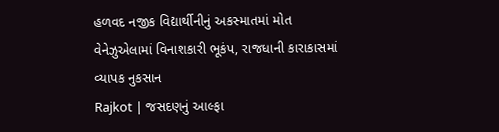હળવદ નજીક વિદ્યાર્થીનીનું અકસ્માતમાં મોત
વેનેઝુએલામાં વિનાશકારી ભૂકંપ, રાજધાની કારાકાસમાં વ્યાપક નુકસાન
Rajkot | જસદણનું આલ્ફા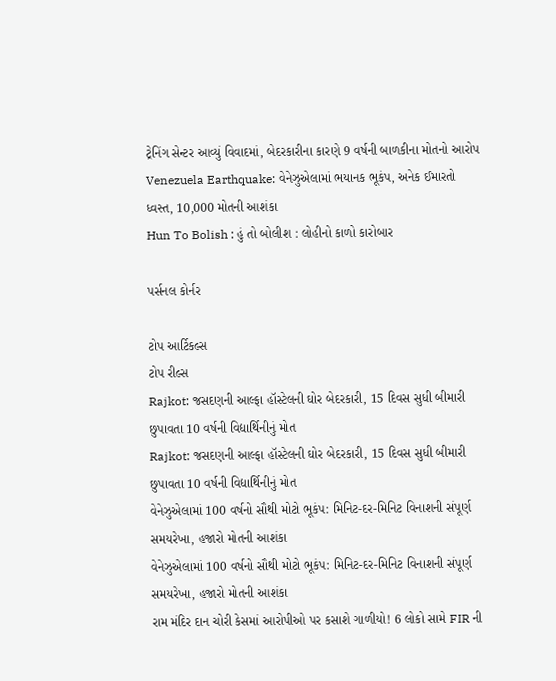ટ્રેનિંગ સેન્ટર આવ્યું વિવાદમાં, બેદરકારીના કારણે 9 વર્ષની બાળકીના મોતનો આરોપ
Venezuela Earthquake: વેનેઝુએલામાં ભયાનક ભૂકંપ, અનેક ઈમારતો ધ્વસ્ત, 10,000 મોતની આશંકા
Hun To Bolish : હું તો બોલીશ : લોહીનો કાળો કારોબાર

પર્સનલ કોર્નર

ટોપ આર્ટિકલ્સ
ટોપ રીલ્સ
Rajkot: જસદણની આલ્ફા હૉસ્ટેલની ઘોર બેદરકારી, 15 દિવસ સુધી બીમારી છુપાવતા 10 વર્ષની વિદ્યાર્થિનીનું મોત
Rajkot: જસદણની આલ્ફા હૉસ્ટેલની ઘોર બેદરકારી, 15 દિવસ સુધી બીમારી છુપાવતા 10 વર્ષની વિદ્યાર્થિનીનું મોત
વેનેઝુએલામાં 100 વર્ષનો સૌથી મોટો ભૂકંપ: મિનિટ-દર-મિનિટ વિનાશની સંપૂર્ણ સમયરેખા, હજારો મોતની આશંકા
વેનેઝુએલામાં 100 વર્ષનો સૌથી મોટો ભૂકંપ: મિનિટ-દર-મિનિટ વિનાશની સંપૂર્ણ સમયરેખા, હજારો મોતની આશંકા
રામ મંદિર દાન ચોરી કેસમાં આરોપીઓ પર કસાશે ગાળીયો! 6 લોકો સામે FIR ની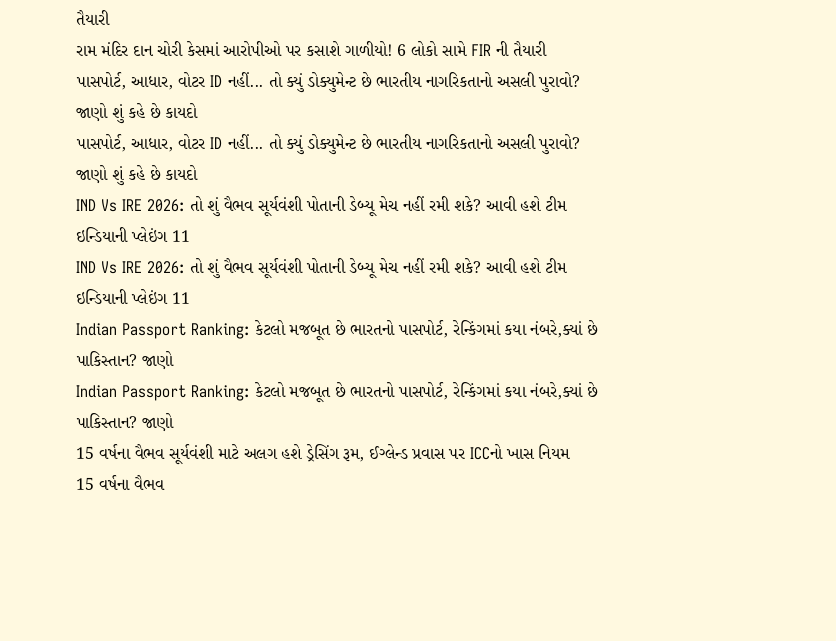તૈયારી
રામ મંદિર દાન ચોરી કેસમાં આરોપીઓ પર કસાશે ગાળીયો! 6 લોકો સામે FIR ની તૈયારી
પાસપોર્ટ, આધાર, વોટર ID નહીં... તો ક્યું ડોક્યુમેન્ટ છે ભારતીય નાગરિકતાનો અસલી પુરાવો? જાણો શું કહે છે કાયદો
પાસપોર્ટ, આધાર, વોટર ID નહીં... તો ક્યું ડોક્યુમેન્ટ છે ભારતીય નાગરિકતાનો અસલી પુરાવો? જાણો શું કહે છે કાયદો
IND Vs IRE 2026: તો શું વૈભવ સૂર્યવંશી પોતાની ડેબ્યૂ મેચ નહીં રમી શકે? આવી હશે ટીમ ઇન્ડિયાની પ્લેઇંગ 11
IND Vs IRE 2026: તો શું વૈભવ સૂર્યવંશી પોતાની ડેબ્યૂ મેચ નહીં રમી શકે? આવી હશે ટીમ ઇન્ડિયાની પ્લેઇંગ 11
Indian Passport Ranking: કેટલો મજબૂત છે ભારતનો પાસપોર્ટ, રેન્કિંગમાં કયા નંબરે,ક્યાં છે પાકિસ્તાન? જાણો
Indian Passport Ranking: કેટલો મજબૂત છે ભારતનો પાસપોર્ટ, રેન્કિંગમાં કયા નંબરે,ક્યાં છે પાકિસ્તાન? જાણો
15 વર્ષના વૈભવ સૂર્યવંશી માટે અલગ હશે ડ્રેસિંગ રૂમ, ઈગ્લેન્ડ પ્રવાસ પર ICCનો ખાસ નિયમ
15 વર્ષના વૈભવ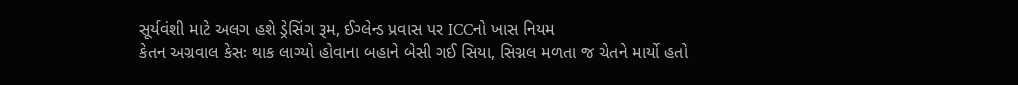સૂર્યવંશી માટે અલગ હશે ડ્રેસિંગ રૂમ, ઈગ્લેન્ડ પ્રવાસ પર ICCનો ખાસ નિયમ
કેતન અગ્રવાલ કેસઃ થાક લાગ્યો હોવાના બહાને બેસી ગઈ સિયા, સિગ્નલ મળતા જ ચેતને માર્યો હતો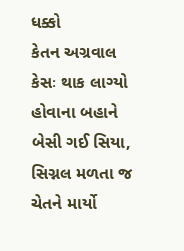ધક્કો
કેતન અગ્રવાલ કેસઃ થાક લાગ્યો હોવાના બહાને બેસી ગઈ સિયા, સિગ્નલ મળતા જ ચેતને માર્યો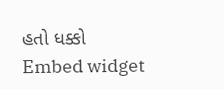હતો ધક્કો
Embed widget